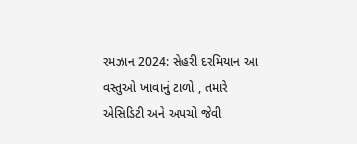રમઝાન 2024: સેહરી દરમિયાન આ વસ્તુઓ ખાવાનું ટાળો , તમારે એસિડિટી અને અપચો જેવી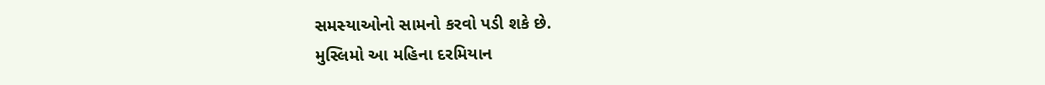સમસ્યાઓનો સામનો કરવો પડી શકે છે.
મુસ્લિમો આ મહિના દરમિયાન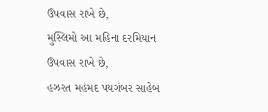ઉપવાસ રાખે છે,
મુસ્લિમો આ મહિના દરમિયાન ઉપવાસ રાખે છે,
હઝરત મહંમદ પયગંબર સાહેબ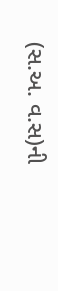(સ.અ. વ.સ)ની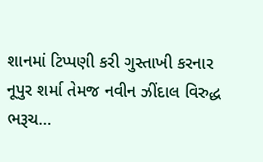શાનમાં ટિપ્પણી કરી ગુસ્તાખી કરનાર નૂપુર શર્મા તેમજ નવીન ઝીંદાલ વિરુદ્ધ ભરૂચ…